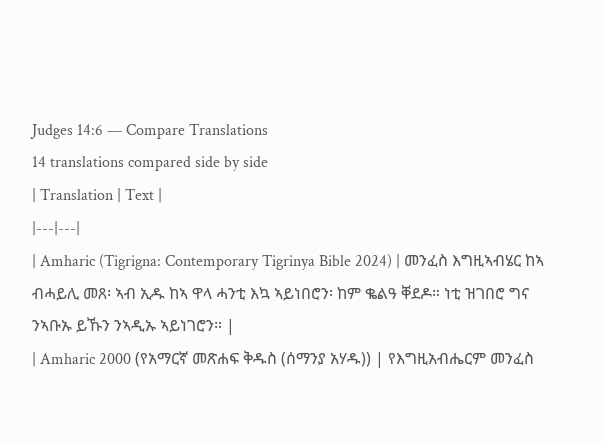Judges 14:6 — Compare Translations
14 translations compared side by side
| Translation | Text |
|---|---|
| Amharic (Tigrigna: Contemporary Tigrinya Bible 2024) | መንፈስ እግዚኣብሄር ከኣ ብሓይሊ መጸ፡ ኣብ ኢዱ ከኣ ዋላ ሓንቲ እኳ ኣይነበሮን፡ ከም ቈልዓ ቐደዶ። ነቲ ዝገበሮ ግና ንኣቡኡ ይኹን ንኣዲኡ ኣይነገሮን። |
| Amharic 2000 (የአማርኛ መጽሐፍ ቅዱስ (ሰማንያ አሃዱ)) | የእግዚአብሔርም መንፈስ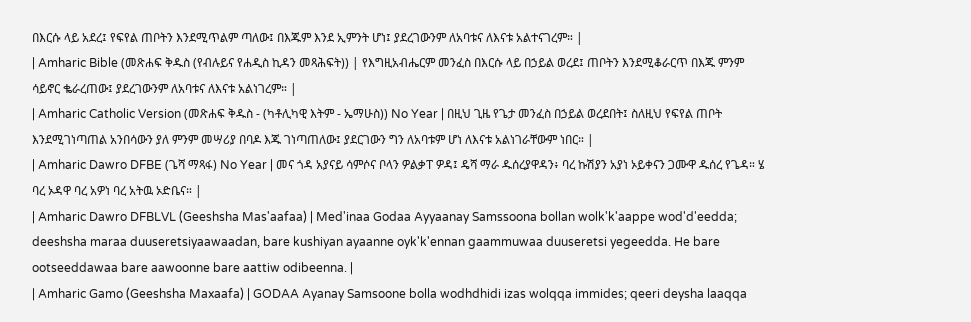በእርሱ ላይ አደረ፤ የፍየል ጠቦትን እንደሚጥልም ጣለው፤ በእጁም እንደ ኢምንት ሆነ፤ ያደረገውንም ለአባቱና ለእናቱ አልተናገረም። |
| Amharic Bible (መጽሐፍ ቅዱስ (የብሉይና የሐዲስ ኪዳን መጻሕፍት)) | የእግዚአብሔርም መንፈስ በእርሱ ላይ በኃይል ወረደ፤ ጠቦትን እንደሚቆራርጥ በእጁ ምንም ሳይኖር ቈራረጠው፤ ያደረገውንም ለአባቱና ለእናቱ አልነገረም። |
| Amharic Catholic Version (መጽሐፍ ቅዱስ - (ካቶሊካዊ እትም - ኤማሁስ)) No Year | በዚህ ጊዜ የጌታ መንፈስ በኃይል ወረደበት፤ ስለዚህ የፍየል ጠቦት እንደሚገነጣጠል አንበሳውን ያለ ምንም መሣሪያ በባዶ እጁ ገነጣጠለው፤ ያደርገውን ግን ለአባቱም ሆነ ለእናቱ አልነገራቸውም ነበር። |
| Amharic Dawro DFBE (ጌሻ ማጻፋ) No Year | መና ጎዳ አያናይ ሳምሶና ቦላን ዎልቃፐ ዎዳ፤ ዴሻ ማራ ዱሰረያዋዳን፥ ባረ ኩሽያን አያነ ኦይቀናን ጋሙዋ ዱሰረ የጌዳ። ሄ ባረ ኦዳዋ ባረ አዎነ ባረ አትዉ ኦድቤና። |
| Amharic Dawro DFBLVL (Geeshsha Mas'aafaa) | Med'inaa Godaa Ayyaanay Samssoona bollan wolk'k'aappe wod'd'eedda; deeshsha maraa duuseretsiyaawaadan, bare kushiyan ayaanne oyk'k'ennan gaammuwaa duuseretsi yegeedda. He bare ootseeddawaa bare aawoonne bare aattiw odibeenna. |
| Amharic Gamo (Geeshsha Maxaafa) | GODAA Ayanay Samsoone bolla wodhdhidi izas wolqqa immides; qeeri deysha laaqqa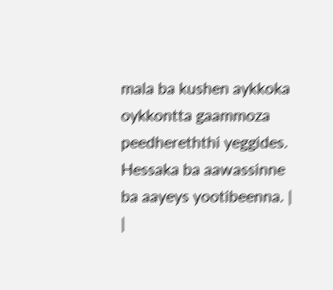mala ba kushen aykkoka oykkontta gaammoza peedhereththi yeggides. Hessaka ba aawassinne ba aayeys yootibeenna. |
|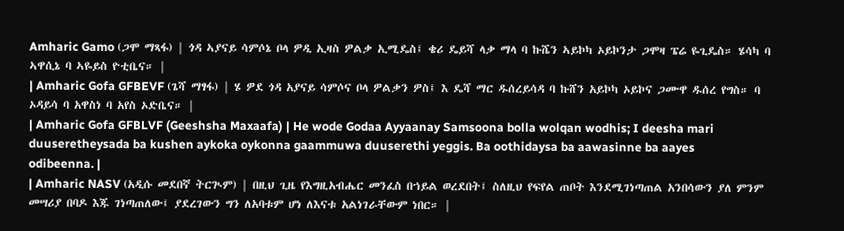Amharic Gamo (ጋሞ ማጻፋ) | ጎዳ ኣያናይ ሳምሶኔ ቦላ ዎዲ ኢዛስ ዎልቃ ኢሚዴስ፤ ቄሪ ዴይሻ ላቃ ማላ ባ ኩሼን ኣይኮካ ኦይኮንታ ጋሞዛ ፔሬ ዬጊዴስ። ሄሳካ ባ ኣዋሲኔ ባ ኣዬይስ ዮቲቤና። |
| Amharic Gofa GFBEVF (ጌሻ ማፃፋ) | ሄ ዎደ ጎዳ አያናይ ሳምሶና ቦላ ዎልቃን ዎስ፤ እ ዴሻ ማር ዱሰረይሳዳ ባ ኩሸን አይኮካ ኦይኮና ጋሙዋ ዱሰረ የግስ። ባ ኦዳይሳ ባ አዋስነ ባ አየስ ኦድቤና። |
| Amharic Gofa GFBLVF (Geeshsha Maxaafa) | He wode Godaa Ayyaanay Samsoona bolla wolqan wodhis; I deesha mari duuseretheysada ba kushen aykoka oykonna gaammuwa duuserethi yeggis. Ba oothidaysa ba aawasinne ba aayes odibeenna. |
| Amharic NASV (አዲሱ መደበኛ ትርጒም) | በዚህ ጊዜ የእግዚአብሔር መንፈስ በኀይል ወረደበት፤ ስለዚህ የፍየል ጠቦት እንደሚገነጣጠል አንበሳውን ያለ ምንም መሣሪያ በባዶ እጁ ገነጣጠለው፤ ያደረገውን ግን ለአባቱም ሆነ ለእናቱ አልነገራቸውም ነበር። |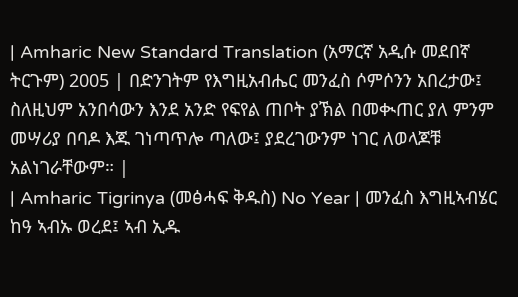| Amharic New Standard Translation (አማርኛ አዲሱ መደበኛ ትርጉም) 2005 | በድንገትም የእግዚአብሔር መንፈስ ሶምሶንን አበረታው፤ ስለዚህም አንበሳውን እንደ አንድ የፍየል ጠቦት ያኽል በመቊጠር ያለ ምንም መሣሪያ በባዶ እጁ ገነጣጥሎ ጣለው፤ ያደረገውንም ነገር ለወላጆቹ አልነገራቸውም። |
| Amharic Tigrinya (መፅሓፍ ቅዱስ) No Year | መንፈስ እግዚኣብሄር ከዓ ኣብኡ ወረደ፤ ኣብ ኢዱ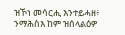ዝኾነ መሳርሒ እንተይሓዘ፥ ንማሕስእ ከም ዝሰላልዕዎ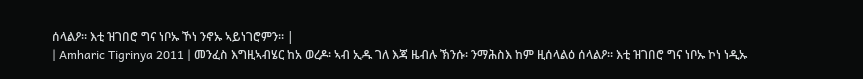ሰላልዖ። እቲ ዝገበሮ ግና ነቦኡ ኾነ ንኖኡ ኣይነገሮምን። |
| Amharic Tigrinya 2011 | መንፈስ እግዚኣብሄር ከአ ወረዶ፡ ኣብ ኢዱ ገለ እጃ ዜብሉ ኽንሱ፡ ንማሕስእ ከም ዚሰላልዕ ሰላልዖ። እቲ ዝገበሮ ግና ነቦኡ ኮነ ነዲኡ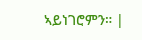ኣይነገሮምን። |